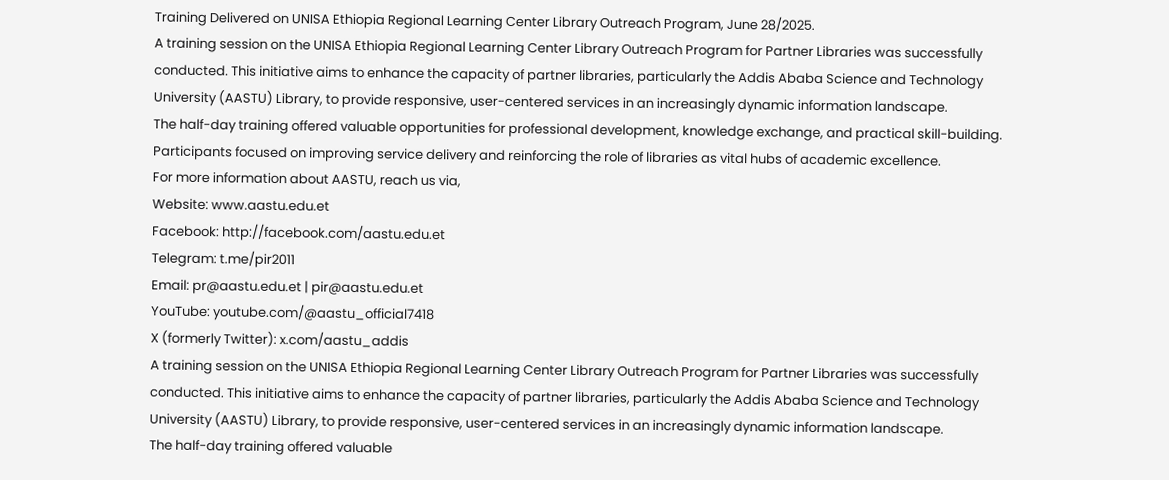Training Delivered on UNISA Ethiopia Regional Learning Center Library Outreach Program, June 28/2025.
A training session on the UNISA Ethiopia Regional Learning Center Library Outreach Program for Partner Libraries was successfully conducted. This initiative aims to enhance the capacity of partner libraries, particularly the Addis Ababa Science and Technology University (AASTU) Library, to provide responsive, user-centered services in an increasingly dynamic information landscape.
The half-day training offered valuable opportunities for professional development, knowledge exchange, and practical skill-building. Participants focused on improving service delivery and reinforcing the role of libraries as vital hubs of academic excellence.
For more information about AASTU, reach us via,
Website: www.aastu.edu.et
Facebook: http://facebook.com/aastu.edu.et
Telegram: t.me/pir2011
Email: pr@aastu.edu.et | pir@aastu.edu.et
YouTube: youtube.com/@aastu_official7418
X (formerly Twitter): x.com/aastu_addis
A training session on the UNISA Ethiopia Regional Learning Center Library Outreach Program for Partner Libraries was successfully conducted. This initiative aims to enhance the capacity of partner libraries, particularly the Addis Ababa Science and Technology University (AASTU) Library, to provide responsive, user-centered services in an increasingly dynamic information landscape.
The half-day training offered valuable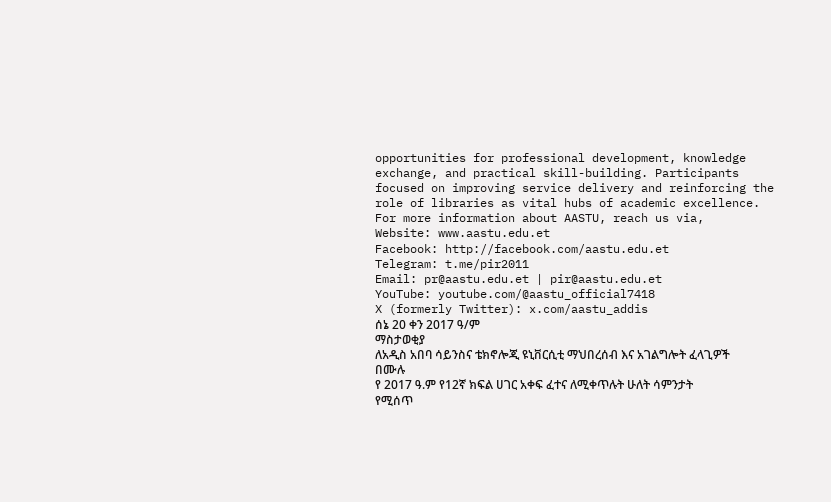opportunities for professional development, knowledge exchange, and practical skill-building. Participants focused on improving service delivery and reinforcing the role of libraries as vital hubs of academic excellence.
For more information about AASTU, reach us via,
Website: www.aastu.edu.et
Facebook: http://facebook.com/aastu.edu.et
Telegram: t.me/pir2011
Email: pr@aastu.edu.et | pir@aastu.edu.et
YouTube: youtube.com/@aastu_official7418
X (formerly Twitter): x.com/aastu_addis
ሰኔ 20 ቀን 2017 ዓ/ም
ማስታወቂያ
ለአዲስ አበባ ሳይንስና ቴክኖሎጂ ዩኒቨርሲቲ ማህበረሰብ እና አገልግሎት ፈላጊዎች በሙሉ
የ 2017 ዓ.ም የ12ኛ ክፍል ሀገር አቀፍ ፈተና ለሚቀጥሉት ሁለት ሳምንታት የሚሰጥ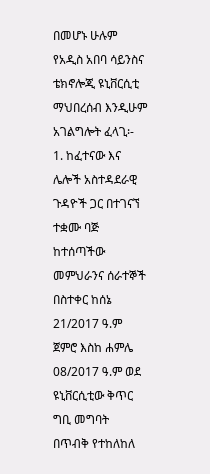በመሆኑ ሁሉም የአዲስ አበባ ሳይንስና ቴክኖሎጂ ዩኒቨርሲቲ ማህበረሰብ እንዲሁም አገልግሎት ፈላጊ፡-
1. ከፈተናው እና ሌሎች አስተዳደራዊ ጉዳዮች ጋር በተገናኘ ተቋሙ ባጅ ከተሰጣችው መምህራንና ሰራተኞች በስተቀር ከሰኔ 21/2017 ዓ.ም ጀምሮ እስከ ሐምሌ 08/2017 ዓ.ም ወደ ዩኒቨርሲቲው ቅጥር ግቢ መግባት በጥብቅ የተከለከለ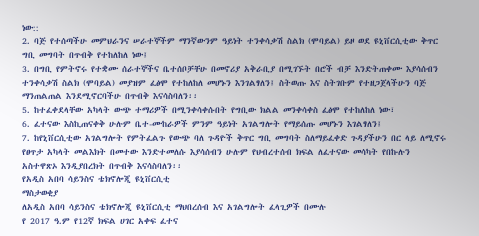ነው::
2. ባጅ የተሰጣችሁ መምህራንና ሠራተኞችም ማንኛውንም ዓይነት ተንቀሳቃሽ ስልክ (ሞባይል) ይዞ ወደ ዩኒቨርሲቲው ቅጥር ግቢ መግባት በጥብቅ የተከለከለ ነው፤
3. በግቢ የምትኖሩ የተቋሙ ሰራተኞችና ቤተሰቦቻቸሁ በመኖሪያ አቅራቢያ በሚገኙት በሮች ብቻ እንድትጠቀሙ እያሳሰብን ተንቀሳቃሽ ስልክ (ሞባይል) መያዝም ፈፅሞ የተከለከለ መሆኑን እንገልፃለን፤ ስትወጡ እና ስትገቡም የተዘጋጀላችሁን ባጅ ማንጠልጠል እንደሚኖርባችሁ በጥብቅ እናሳስባለን፡፡
5. ከተፈቀደላቸው አካላት ውጭ ተማሪዎች በሚንቀሳቀሱበት የግቢው ክልል መንቀሳቀስ ፈፅሞ የተከለከለ ነው፣
6. ፈተናው እስኪጠናቀቅ ሁሉም ቤተ-ሙከራዎች ምንም ዓይነት አገልግሎት የማይሰጡ መሆኑን እገልፃለን፤
7. ከየኒቨርሲቲው አገልግሎት የምትፈልጉ የውጭ ባለ ጉዳዮች ቅጥር ግቢ መግባት ስለማይፈቀድ ጉዳያችሁን በር ላይ ለሚኖሩ የፀጥታ አካላት መልእክት በመተው እንድተመለሱ እያሳሰብን ሁሉም የህብረተሰብ ክፍል ለፈተናው መሳካት የበኩሉን አስተዋጽኦ እንዲያበረክት በጥብቅ እናሳስባለን፡፡
የአዲስ አበባ ሳይንስና ቴክኖሎጂ ዩኒቨርሲቲ
ማስታወቂያ
ለአዲስ አበባ ሳይንስና ቴክኖሎጂ ዩኒቨርሲቲ ማህበረሰብ እና አገልግሎት ፈላጊዎች በሙሉ
የ 2017 ዓ.ም የ12ኛ ክፍል ሀገር አቀፍ ፈተና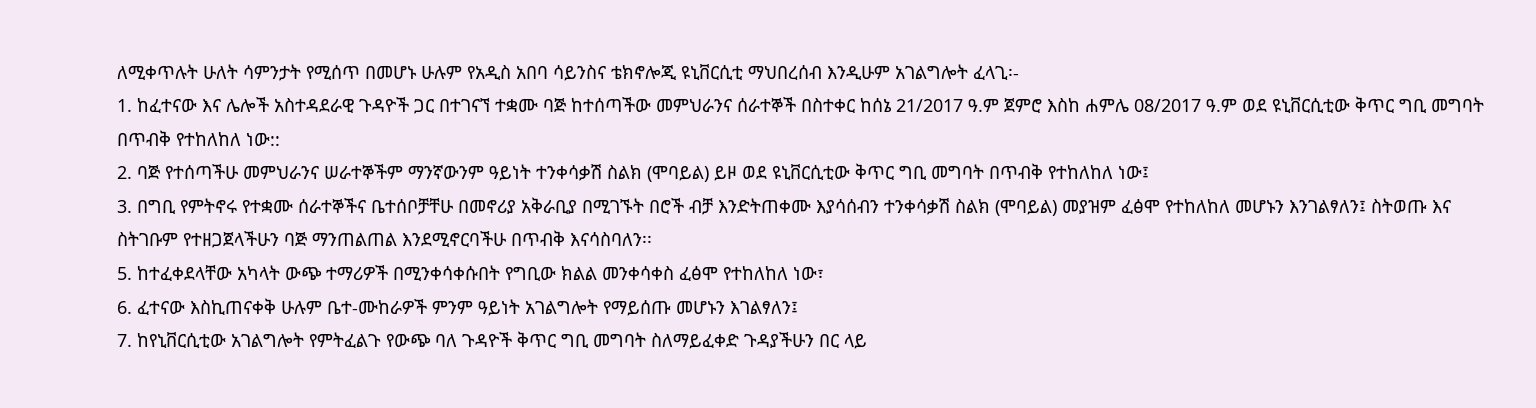ለሚቀጥሉት ሁለት ሳምንታት የሚሰጥ በመሆኑ ሁሉም የአዲስ አበባ ሳይንስና ቴክኖሎጂ ዩኒቨርሲቲ ማህበረሰብ እንዲሁም አገልግሎት ፈላጊ፡-
1. ከፈተናው እና ሌሎች አስተዳደራዊ ጉዳዮች ጋር በተገናኘ ተቋሙ ባጅ ከተሰጣችው መምህራንና ሰራተኞች በስተቀር ከሰኔ 21/2017 ዓ.ም ጀምሮ እስከ ሐምሌ 08/2017 ዓ.ም ወደ ዩኒቨርሲቲው ቅጥር ግቢ መግባት በጥብቅ የተከለከለ ነው::
2. ባጅ የተሰጣችሁ መምህራንና ሠራተኞችም ማንኛውንም ዓይነት ተንቀሳቃሽ ስልክ (ሞባይል) ይዞ ወደ ዩኒቨርሲቲው ቅጥር ግቢ መግባት በጥብቅ የተከለከለ ነው፤
3. በግቢ የምትኖሩ የተቋሙ ሰራተኞችና ቤተሰቦቻቸሁ በመኖሪያ አቅራቢያ በሚገኙት በሮች ብቻ እንድትጠቀሙ እያሳሰብን ተንቀሳቃሽ ስልክ (ሞባይል) መያዝም ፈፅሞ የተከለከለ መሆኑን እንገልፃለን፤ ስትወጡ እና ስትገቡም የተዘጋጀላችሁን ባጅ ማንጠልጠል እንደሚኖርባችሁ በጥብቅ እናሳስባለን፡፡
5. ከተፈቀደላቸው አካላት ውጭ ተማሪዎች በሚንቀሳቀሱበት የግቢው ክልል መንቀሳቀስ ፈፅሞ የተከለከለ ነው፣
6. ፈተናው እስኪጠናቀቅ ሁሉም ቤተ-ሙከራዎች ምንም ዓይነት አገልግሎት የማይሰጡ መሆኑን እገልፃለን፤
7. ከየኒቨርሲቲው አገልግሎት የምትፈልጉ የውጭ ባለ ጉዳዮች ቅጥር ግቢ መግባት ስለማይፈቀድ ጉዳያችሁን በር ላይ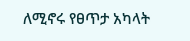ለሚኖሩ የፀጥታ አካላት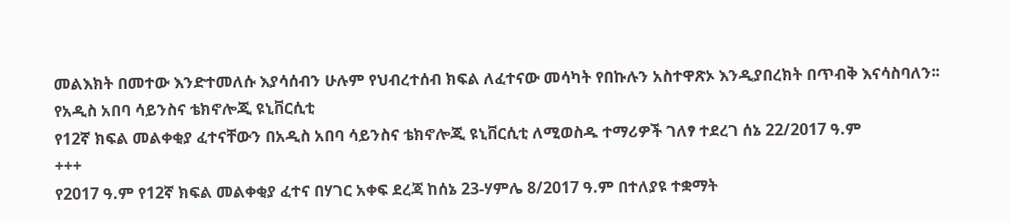መልእክት በመተው እንድተመለሱ እያሳሰብን ሁሉም የህብረተሰብ ክፍል ለፈተናው መሳካት የበኩሉን አስተዋጽኦ እንዲያበረክት በጥብቅ እናሳስባለን፡፡
የአዲስ አበባ ሳይንስና ቴክኖሎጂ ዩኒቨርሲቲ
የ12ኛ ክፍል መልቀቂያ ፈተናቸውን በአዲስ አበባ ሳይንስና ቴክኖሎጂ ዩኒቨርሲቲ ለሚወስዱ ተማሪዎች ገለፃ ተደረገ ሰኔ 22/2017 ዓ.ም
+++
የ2017 ዓ.ም የ12ኛ ክፍል መልቀቂያ ፈተና በሃገር አቀፍ ደረጃ ከሰኔ 23-ሃምሌ 8/2017 ዓ.ም በተለያዩ ተቋማት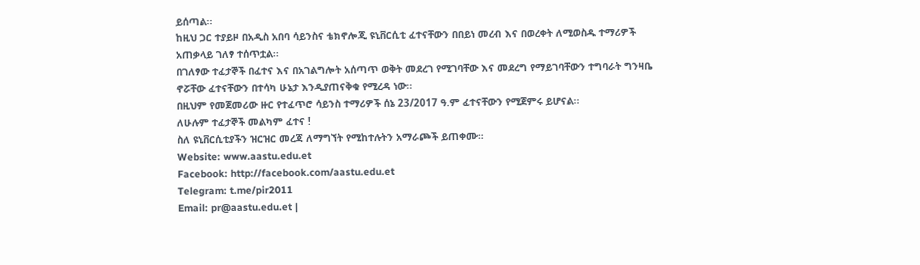ይሰጣል፡፡
ከዚህ ጋር ተያይዞ በአዲስ አበባ ሳይንስና ቴክኖሎጂ ዩኒቨርሲቲ ፈተናቸውን በበይነ መረብ እና በወረቀት ለሚወስዱ ተማሪዎች አጠቃላይ ገለፃ ተሰጥቷል፡፡
በገለፃው ተፈታኞች በፈተና እና በአገልግሎት አሰጣጥ ወቅት መደረገ የሚገባቸው እና መደረግ የማይገባቸውን ተግባራት ግንዛቤ ኖሯቸው ፈተናቸውን በተሳካ ሁኔታ እንዲያጠናቅቁ የሚረዳ ነው፡፡
በዚህም የመጀመሪው ዙር የተፈጥሮ ሳይንስ ተማሪዎች ሰኔ 23/2017 ዓ.ም ፈተናቸውን የሚጀምሩ ይሆናል፡፡
ለሁሉም ተፈታኞች መልካም ፈተና !
ስለ ዩኒቨርሲቲያችን ዝርዝር መረጃ ለማግኘት የሚከተሉትን አማራጮች ይጠቀሙ።
Website: www.aastu.edu.et
Facebook: http://facebook.com/aastu.edu.et
Telegram: t.me/pir2011
Email: pr@aastu.edu.et |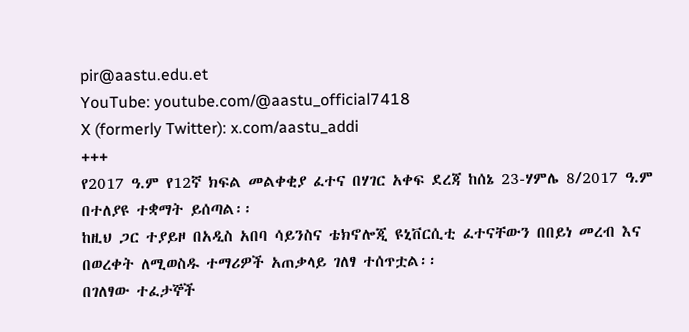pir@aastu.edu.et
YouTube: youtube.com/@aastu_official7418
X (formerly Twitter): x.com/aastu_addi
+++
የ2017 ዓ.ም የ12ኛ ክፍል መልቀቂያ ፈተና በሃገር አቀፍ ደረጃ ከሰኔ 23-ሃምሌ 8/2017 ዓ.ም በተለያዩ ተቋማት ይሰጣል፡፡
ከዚህ ጋር ተያይዞ በአዲስ አበባ ሳይንስና ቴክኖሎጂ ዩኒቨርሲቲ ፈተናቸውን በበይነ መረብ እና በወረቀት ለሚወስዱ ተማሪዎች አጠቃላይ ገለፃ ተሰጥቷል፡፡
በገለፃው ተፈታኞች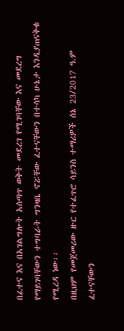በፈተና እና በአገልግሎት አሰጣጥ ወቅት መደረገ የሚገባቸው እና መደረግ የማይገባቸውን ተግባራት ግንዛቤ ኖሯቸው ፈተናቸውን በተሳካ ሁኔታ እንዲያጠናቅቁ የሚረዳ ነው፡፡
በዚህም የመጀመሪው ዙር የተፈጥሮ ሳይንስ ተማሪዎች ሰኔ 23/2017 ዓ.ም ፈተናቸውን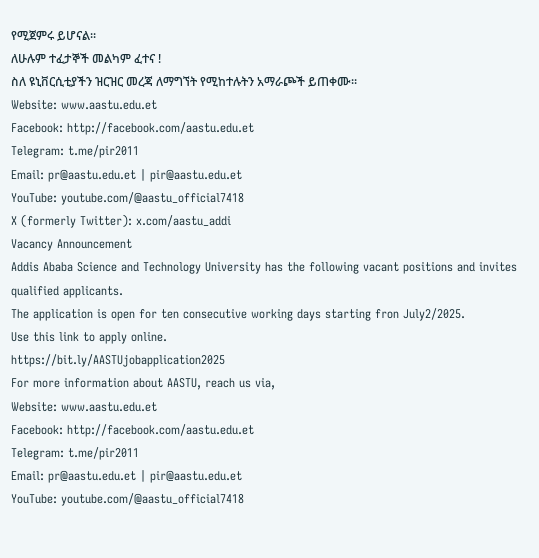የሚጀምሩ ይሆናል፡፡
ለሁሉም ተፈታኞች መልካም ፈተና !
ስለ ዩኒቨርሲቲያችን ዝርዝር መረጃ ለማግኘት የሚከተሉትን አማራጮች ይጠቀሙ።
Website: www.aastu.edu.et
Facebook: http://facebook.com/aastu.edu.et
Telegram: t.me/pir2011
Email: pr@aastu.edu.et | pir@aastu.edu.et
YouTube: youtube.com/@aastu_official7418
X (formerly Twitter): x.com/aastu_addi
Vacancy Announcement
Addis Ababa Science and Technology University has the following vacant positions and invites qualified applicants.
The application is open for ten consecutive working days starting fron July2/2025.
Use this link to apply online.
https://bit.ly/AASTUjobapplication2025
For more information about AASTU, reach us via,
Website: www.aastu.edu.et
Facebook: http://facebook.com/aastu.edu.et
Telegram: t.me/pir2011
Email: pr@aastu.edu.et | pir@aastu.edu.et
YouTube: youtube.com/@aastu_official7418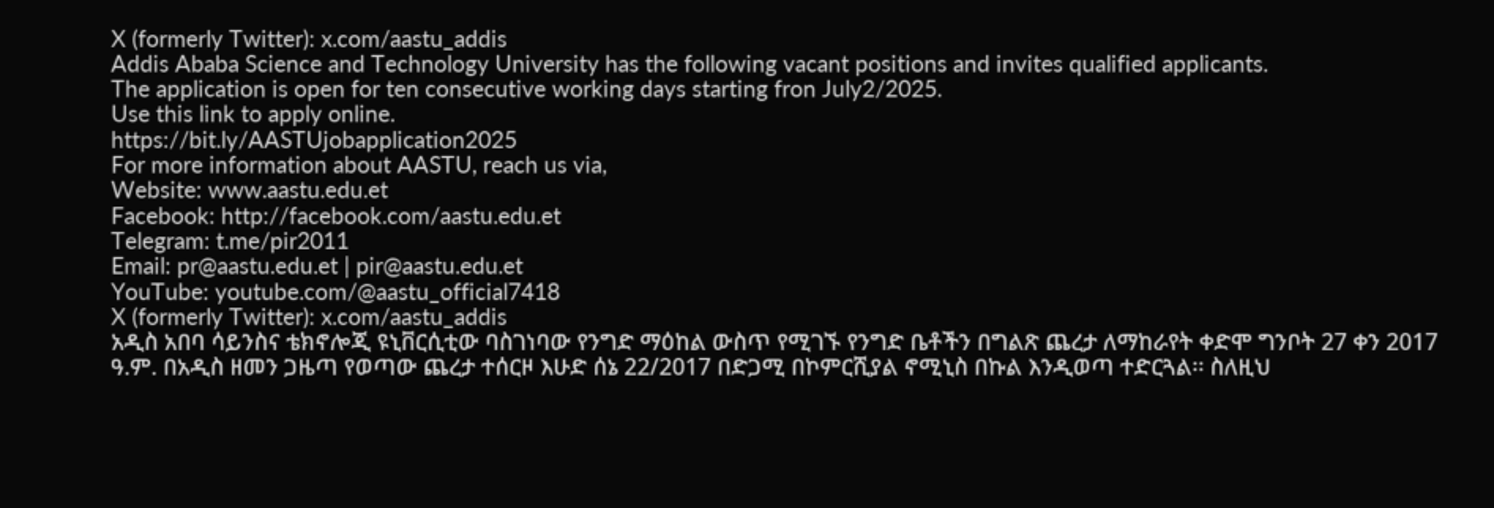X (formerly Twitter): x.com/aastu_addis
Addis Ababa Science and Technology University has the following vacant positions and invites qualified applicants.
The application is open for ten consecutive working days starting fron July2/2025.
Use this link to apply online.
https://bit.ly/AASTUjobapplication2025
For more information about AASTU, reach us via,
Website: www.aastu.edu.et
Facebook: http://facebook.com/aastu.edu.et
Telegram: t.me/pir2011
Email: pr@aastu.edu.et | pir@aastu.edu.et
YouTube: youtube.com/@aastu_official7418
X (formerly Twitter): x.com/aastu_addis
አዲስ አበባ ሳይንስና ቴክኖሎጂ ዩኒቨርሲቲው ባስገነባው የንግድ ማዕከል ውስጥ የሚገኙ የንግድ ቤቶችን በግልጽ ጨረታ ለማከራየት ቀድሞ ግንቦት 27 ቀን 2017 ዓ.ም. በአዲስ ዘመን ጋዜጣ የወጣው ጨረታ ተሰርዞ እሁድ ሰኔ 22/2017 በድጋሚ በኮምርሺያል ኖሚኒስ በኩል እንዲወጣ ተድርጓል፡፡ ስለዚህ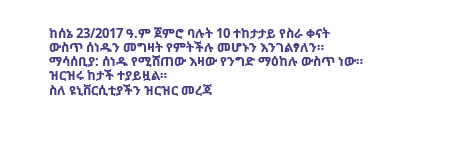ከሰኔ 23/2017 ዓ.ም ጀምሮ ባሉት 10 ተከታታይ የስራ ቀናት ውስጥ ሰነዱን መግዛት የምትችሉ መሆኑን እንገልፃለን።
ማሳሰቢያ: ሰነዱ የሚሸጠው እዛው የንግድ ማዕከሉ ውስጥ ነው። ዝርዝሩ ከታች ተያይዟል።
ስለ ዩኒቨርሲቲያችን ዝርዝር መረጃ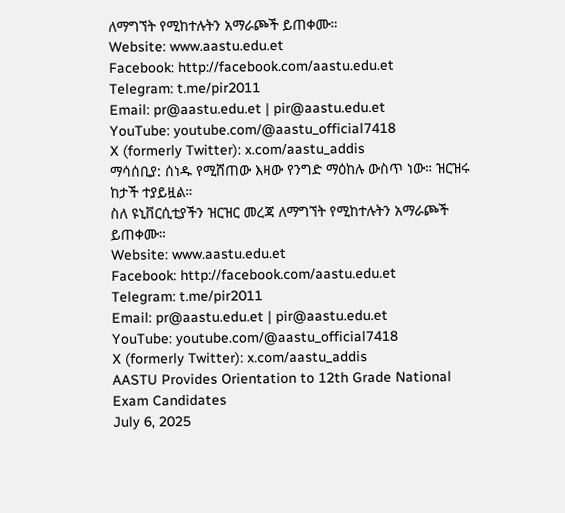ለማግኘት የሚከተሉትን አማራጮች ይጠቀሙ።
Website: www.aastu.edu.et
Facebook: http://facebook.com/aastu.edu.et
Telegram: t.me/pir2011
Email: pr@aastu.edu.et | pir@aastu.edu.et
YouTube: youtube.com/@aastu_official7418
X (formerly Twitter): x.com/aastu_addis
ማሳሰቢያ: ሰነዱ የሚሸጠው እዛው የንግድ ማዕከሉ ውስጥ ነው። ዝርዝሩ ከታች ተያይዟል።
ስለ ዩኒቨርሲቲያችን ዝርዝር መረጃ ለማግኘት የሚከተሉትን አማራጮች ይጠቀሙ።
Website: www.aastu.edu.et
Facebook: http://facebook.com/aastu.edu.et
Telegram: t.me/pir2011
Email: pr@aastu.edu.et | pir@aastu.edu.et
YouTube: youtube.com/@aastu_official7418
X (formerly Twitter): x.com/aastu_addis
AASTU Provides Orientation to 12th Grade National Exam Candidates
July 6, 2025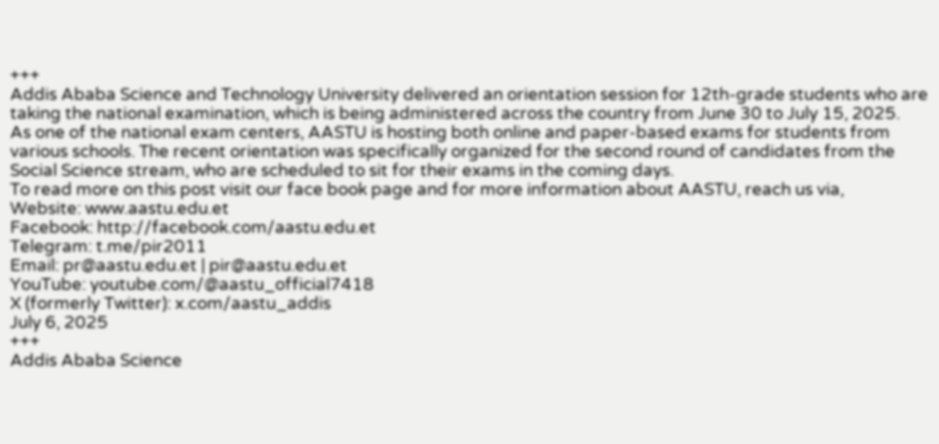+++
Addis Ababa Science and Technology University delivered an orientation session for 12th-grade students who are taking the national examination, which is being administered across the country from June 30 to July 15, 2025.
As one of the national exam centers, AASTU is hosting both online and paper-based exams for students from various schools. The recent orientation was specifically organized for the second round of candidates from the Social Science stream, who are scheduled to sit for their exams in the coming days.
To read more on this post visit our face book page and for more information about AASTU, reach us via,
Website: www.aastu.edu.et
Facebook: http://facebook.com/aastu.edu.et
Telegram: t.me/pir2011
Email: pr@aastu.edu.et | pir@aastu.edu.et
YouTube: youtube.com/@aastu_official7418
X (formerly Twitter): x.com/aastu_addis
July 6, 2025
+++
Addis Ababa Science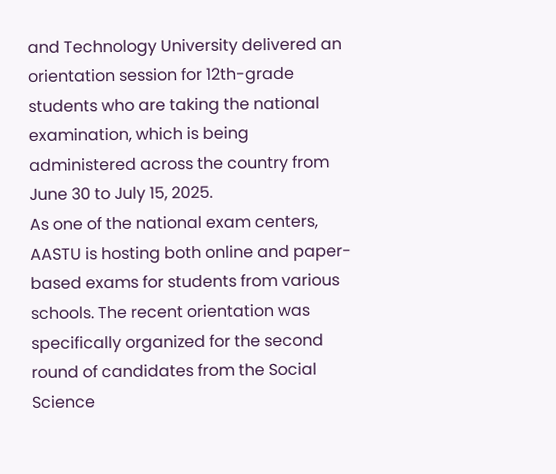and Technology University delivered an orientation session for 12th-grade students who are taking the national examination, which is being administered across the country from June 30 to July 15, 2025.
As one of the national exam centers, AASTU is hosting both online and paper-based exams for students from various schools. The recent orientation was specifically organized for the second round of candidates from the Social Science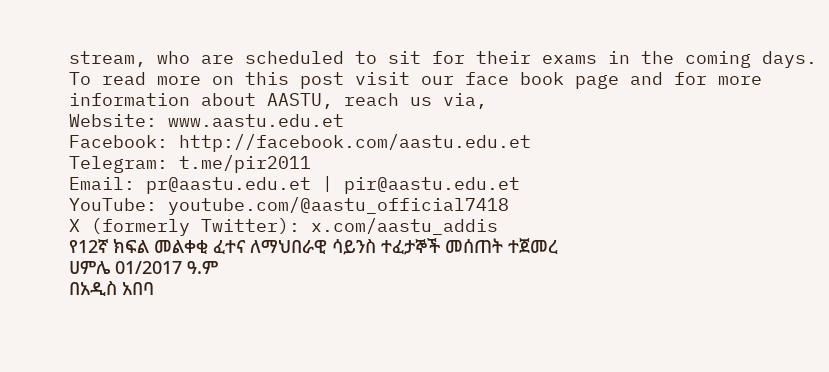stream, who are scheduled to sit for their exams in the coming days.
To read more on this post visit our face book page and for more information about AASTU, reach us via,
Website: www.aastu.edu.et
Facebook: http://facebook.com/aastu.edu.et
Telegram: t.me/pir2011
Email: pr@aastu.edu.et | pir@aastu.edu.et
YouTube: youtube.com/@aastu_official7418
X (formerly Twitter): x.com/aastu_addis
የ12ኛ ክፍል መልቀቂ ፈተና ለማህበራዊ ሳይንስ ተፈታኞች መሰጠት ተጀመረ
ሀምሌ 01/2017 ዓ.ም
በአዲስ አበባ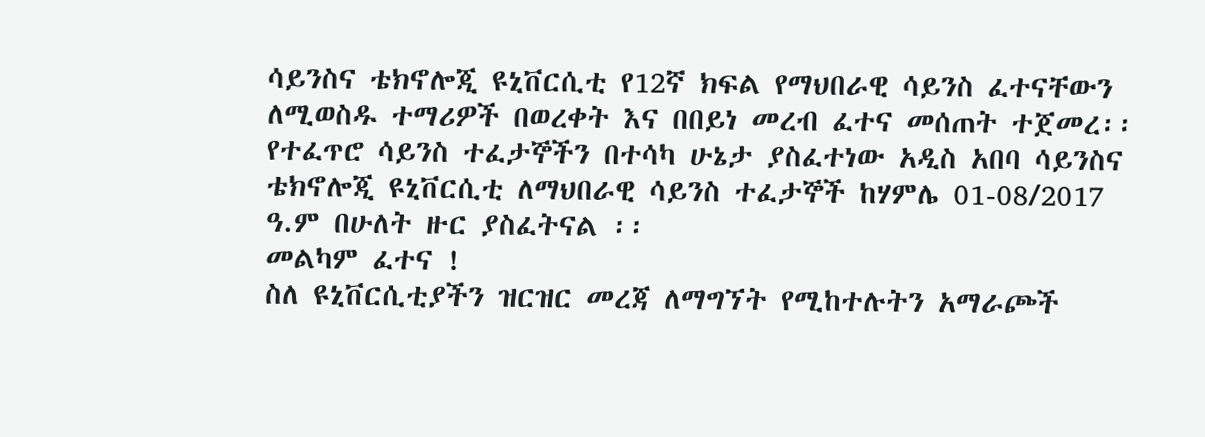ሳይንስና ቴክኖሎጂ ዩኒቨርሲቲ የ12ኛ ክፍል የማህበራዊ ሳይንስ ፈተናቸውን ለሚወስዱ ተማሪዎች በወረቀት እና በበይነ መረብ ፈተና መሰጠት ተጀመረ፡፡
የተፈጥሮ ሳይንስ ተፈታኞችን በተሳካ ሁኔታ ያስፈተነው አዲስ አበባ ሳይንስና ቴክኖሎጂ ዩኒቨርሲቲ ለማህበራዊ ሳይንስ ተፈታኞች ከሃምሌ 01-08/2017 ዓ.ም በሁለት ዙር ያስፈትናል ፡፡
መልካም ፈተና !
ስለ ዩኒቨርሲቲያችን ዝርዝር መረጃ ለማግኘት የሚከተሉትን አማራጮች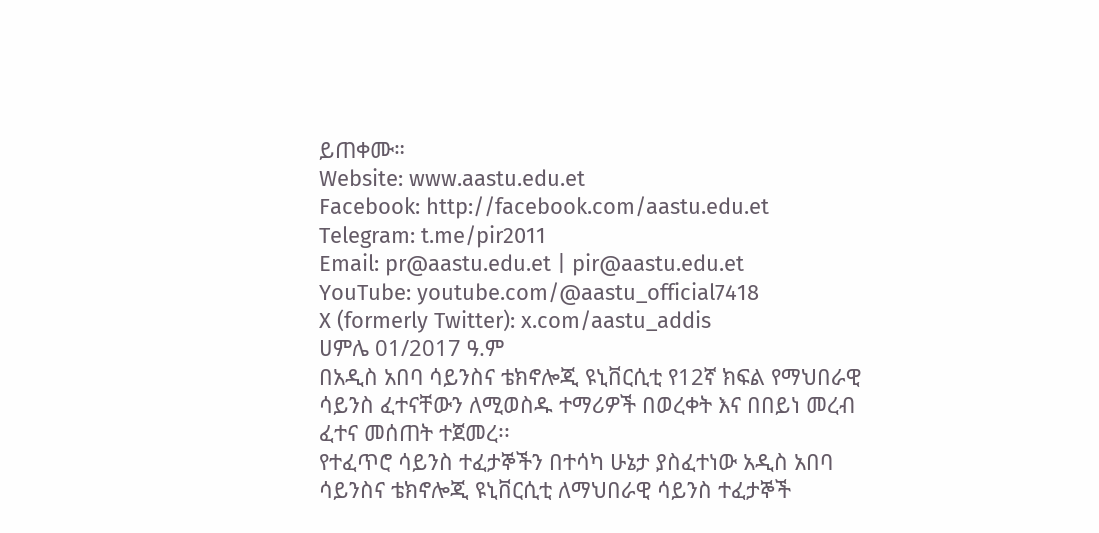ይጠቀሙ።
Website: www.aastu.edu.et
Facebook: http://facebook.com/aastu.edu.et
Telegram: t.me/pir2011
Email: pr@aastu.edu.et | pir@aastu.edu.et
YouTube: youtube.com/@aastu_official7418
X (formerly Twitter): x.com/aastu_addis
ሀምሌ 01/2017 ዓ.ም
በአዲስ አበባ ሳይንስና ቴክኖሎጂ ዩኒቨርሲቲ የ12ኛ ክፍል የማህበራዊ ሳይንስ ፈተናቸውን ለሚወስዱ ተማሪዎች በወረቀት እና በበይነ መረብ ፈተና መሰጠት ተጀመረ፡፡
የተፈጥሮ ሳይንስ ተፈታኞችን በተሳካ ሁኔታ ያስፈተነው አዲስ አበባ ሳይንስና ቴክኖሎጂ ዩኒቨርሲቲ ለማህበራዊ ሳይንስ ተፈታኞች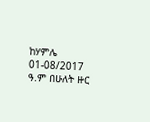ከሃምሌ 01-08/2017 ዓ.ም በሁለት ዙር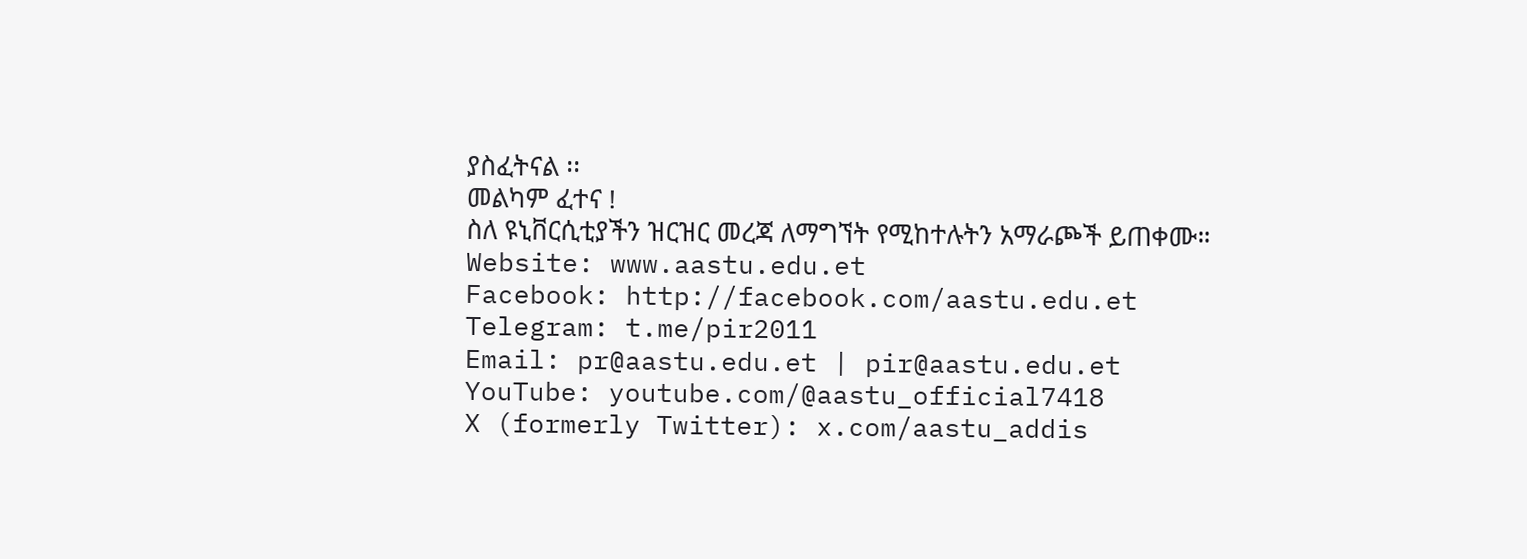ያስፈትናል ፡፡
መልካም ፈተና !
ስለ ዩኒቨርሲቲያችን ዝርዝር መረጃ ለማግኘት የሚከተሉትን አማራጮች ይጠቀሙ።
Website: www.aastu.edu.et
Facebook: http://facebook.com/aastu.edu.et
Telegram: t.me/pir2011
Email: pr@aastu.edu.et | pir@aastu.edu.et
YouTube: youtube.com/@aastu_official7418
X (formerly Twitter): x.com/aastu_addis